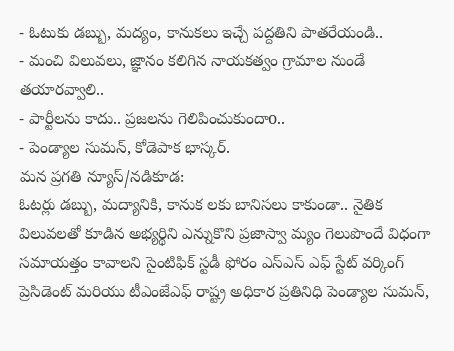- ఓటుకు డబ్బు, మద్యం, కానుకలు ఇచ్చే పద్దతిని పాతరేయండి..
- మంచి విలువలు, జ్ఞానం కలిగిన నాయకత్వం గ్రామాల నుండే తయారవ్వాలి..
- పార్టీలను కాదు.. ప్రజలను గెలిపించుకుందాo..
- పెండ్యాల సుమన్, కోడెపాక భాస్కర్.
మన ప్రగతి న్యూస్/నడికూడ:
ఓటర్లు డబ్బు, మద్యానికి, కానుక లకు బానిసలు కాకుండా.. నైతిక విలువలతో కూడిన అభ్యర్థిని ఎన్నుకొని ప్రజాస్వా మ్యం గెలుపొందే విధంగా సమాయత్తం కావాలని సైంటిఫిక్ స్టడీ ఫోరం ఎస్ఎస్ ఎఫ్ స్టేట్ వర్కింగ్ ప్రెసిడెంట్ మరియు టీఎంజేఎఫ్ రాష్ట్ర అధికార ప్రతినిధి పెండ్యాల సుమన్,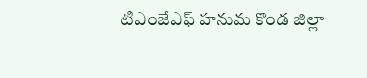టిఎంజేఎఫ్ హనుమ కొండ జిల్లా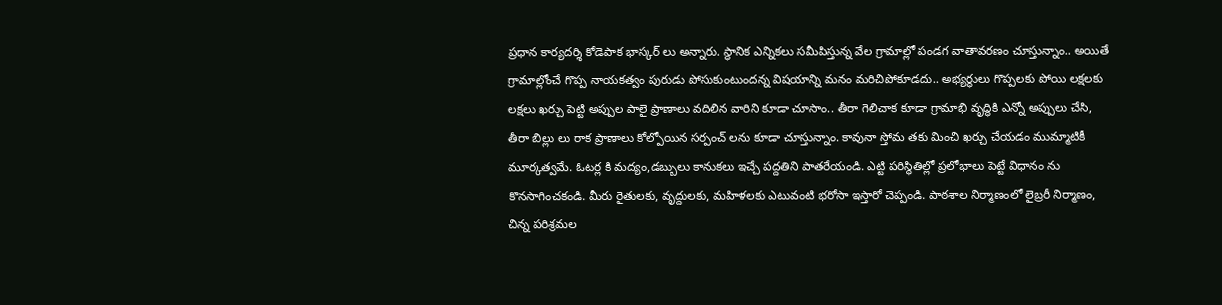ప్రధాన కార్యదర్శి కోడెపాక భాస్కర్ లు అన్నారు. స్థానిక ఎన్నికలు సమీపిస్తున్న వేల గ్రామాల్లో పండగ వాతావరణం చూస్తున్నాం.. అయితే గ్రామాల్లోంచే గొప్ప నాయకత్వం పురుడు పోసుకుంటుందన్న విషయాన్ని మనం మరిచిపోకూడదు.. అభ్యర్థులు గొప్పలకు పోయి లక్షలకు లక్షలు ఖర్చు పెట్టి అప్పుల పాలై ప్రాణాలు వదిలిన వారిని కూడా చూసాం.. తీరా గెలిచాక కూడా గ్రామాభి వృద్ధికి ఎన్నో అప్పులు చేసి, తీరా బిల్లు లు రాక ప్రాణాలు కోల్పోయిన సర్పంచ్ లను కూడా చూస్తున్నాం. కావునా స్తోమ తకు మించి ఖర్చు చేయడం ముమ్మాటికీ మూర్కత్వమే. ఓటర్ల కి మద్యం,డబ్బులు కానుకలు ఇచ్చే పద్దతిని పాతరేయండి. ఎట్టి పరిస్థితిల్లో ప్రలోభాలు పెట్టే విధానం ను కొనసాగించకండి. మీరు రైతులకు, వృద్దులకు, మహిళలకు ఎటువంటి భరోసా ఇస్తారో చెప్పండి. పాఠశాల నిర్మాణంలో లైబ్రరీ నిర్మాణం, చిన్న పరిశ్రమల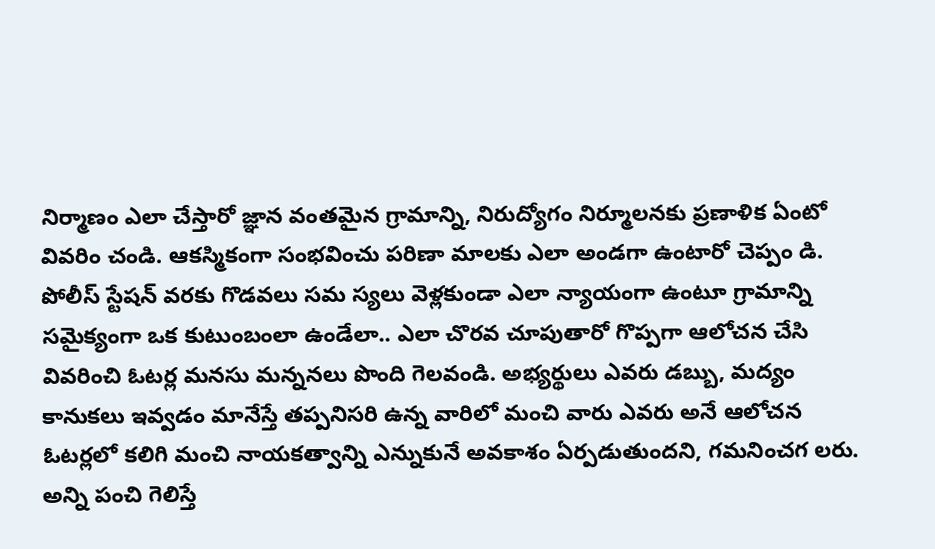నిర్మాణం ఎలా చేస్తారో జ్ఞాన వంతమైన గ్రామాన్ని, నిరుద్యోగం నిర్మూలనకు ప్రణాళిక ఏంటో వివరిం చండి. ఆకస్మికంగా సంభవించు పరిణా మాలకు ఎలా అండగా ఉంటారో చెప్పం డి. పోలీస్ స్టేషన్ వరకు గొడవలు సమ స్యలు వెళ్లకుండా ఎలా న్యాయంగా ఉంటూ గ్రామాన్ని సమైక్యంగా ఒక కుటుంబంలా ఉండేలా.. ఎలా చొరవ చూపుతారో గొప్పగా ఆలోచన చేసి వివరించి ఓటర్ల మనసు మన్ననలు పొంది గెలవండి. అభ్యర్థులు ఎవరు డబ్బు, మద్యం కానుకలు ఇవ్వడం మానేస్తే తప్పనిసరి ఉన్న వారిలో మంచి వారు ఎవరు అనే ఆలోచన ఓటర్లలో కలిగి మంచి నాయకత్వాన్ని ఎన్నుకునే అవకాశం ఏర్పడుతుందని, గమనించగ లరు. అన్ని పంచి గెలిస్తే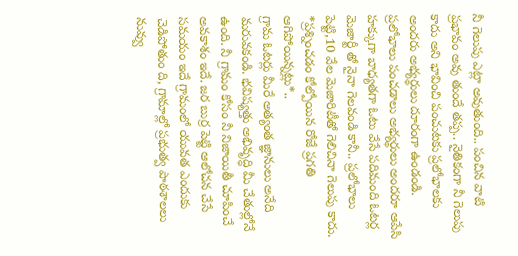నీ గెలుపు ఎట్లా అవుతుంది.. పంచిన వాటి ప్రభావం అవు తుందే తప్ప.. నైతికంగా నీ గెలుపు కాదు అని భావించి పంచుటకు ప్రలోభాలకు అందరు అభ్యర్థులు దూరంగా ఉండండి. ప్రలోభాలు పంచడాలు అభ్యర్థులు అందరూ ఆపేసి హక్కుగా బాధ్యతగా ఓటు వేసే పదిమంది ఓటర్ల మెజార్టీ తో నైనా గెలవండి కానీ.. ప్రలోభాలు పెట్టి,10 వేల మెజారిటీతో గెలిచినా గెలుపు కాదు.
*ప్రశ్నించడం కోల్పోయిన రోజే ప్రగతి ఆగిపోయిన్నట్లు*..
గ్రామ ఓటర్లు మీరే అత్యంత జ్ఞానులు అనేది మరువకండి. భవిష్యత్తు అభివృద్ధి మీ చేతుల్లోనే ఉంది. నీ గ్రామం కోసం నీ నిజాయితీ చూపించే అవకాశం ఇదే. జర బుర్ర పెట్టి ఆలోచన చేసే సమయం ఇదే గ్రామంలో యువత ఎందుకు చెడిపోతుం ది, గ్రామాల్లో ప్రభుత్వ పాఠశాలలు నువ్వు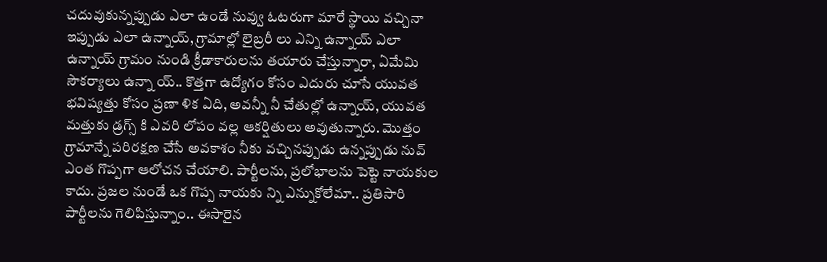చదువుకున్నప్పుడు ఎలా ఉండే నువ్వు ఓటరుగా మారే స్థాయి వచ్చినా ఇప్పుడు ఎలా ఉన్నాయ్, గ్రామాల్లో లైబ్రరీ లు ఎన్ని ఉన్నాయ్ ఎలా ఉన్నాయ్ గ్రామం నుండి క్రీడాకారులను తయారు చేస్తున్నారా, ఏమేమి సౌకర్యాలు ఉన్నా య్.. కొత్తగా ఉద్యోగం కోసం ఎదురు చూసే యువత భవిష్యత్తు కోసం ప్రణా ళిక ఏది, అవన్నీ నీ చేతుల్లో ఉన్నాయ్, యువత మత్తుకు డ్రగ్స్ కి ఎవరి లోపం వల్ల ఆకర్షితులు అవుతున్నారు. మొత్తం గ్రామాన్నే పరిరక్షణ చేసే అవకాశం నీకు వచ్చినప్పుడు ఉన్నప్పుడు నువ్ ఎంత గొప్పగా ఆలోచన చేయాలి. పార్టీలను, ప్రలోభాలను పెట్టె నాయకుల కాదు. ప్రజల నుండే ఒక గొప్ప నాయకు న్ని ఎన్నుకోలేమా.. ప్రతిసారి పార్టీలను గెలిపిస్తున్నాం.. ఈసారైన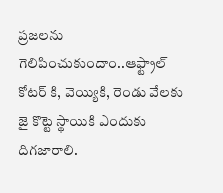ప్రజలను గెలిపించుకుందాం..ఆఫ్ట్రాల్ కోటర్ కి, వెయ్యికి, రెండు వేలకు జై కొట్టె స్థాయికి ఎందుకు దిగజారాలి.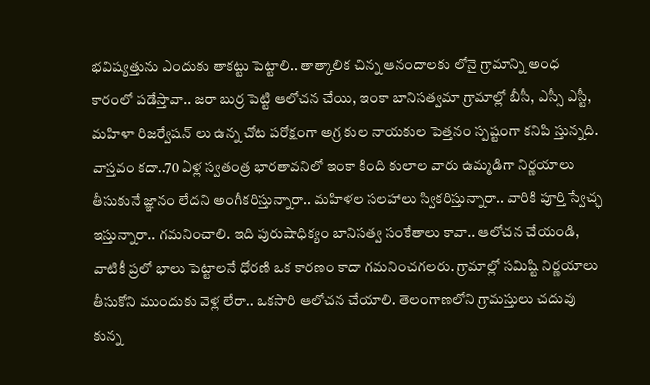భవిష్యత్తును ఎందుకు తాకట్టు పెట్టాలి.. తాత్కాలిక చిన్న ఆనందాలకు లోనై గ్రామాన్ని అంధ కారంలో పడేస్తావా.. జరా బుర్ర పెట్టి ఆలోచన చేయి, ఇంకా బానిసత్వమా గ్రామాల్లో బీసీ, ఎస్సీ ఎస్టీ, మహిళా రిజర్వేషన్ లు ఉన్న చోట పరోక్షంగా అగ్ర కుల నాయకుల పెత్తనం స్పష్టంగా కనిపి స్తున్నది. వాస్తవం కదా..70 ఏళ్ల స్వతంత్ర భారతావనిలో ఇంకా కింది కులాల వారు ఉమ్మడిగా నిర్ణయాలు తీసుకునే జ్ఞానం లేదని అంగీకరిస్తున్నారా.. మహిళల సలహాలు స్వికరిస్తున్నారా.. వారికి పూర్తి స్వేచ్ఛ ఇస్తున్నారా.. గమనించాలి. ఇది పురుషాధిక్యం బానిసత్వ సంకేతాలు కావా.. ఆలోచన చేయండి, వాటికీ ప్రలో భాలు పెట్టాలనే ధోరణి ఒక కారణం కాదా గమనించగలరు. గ్రామాల్లో సమిష్టి నిర్ణయాలు తీసుకోని ముందుకు వెళ్ల లేరా.. ఒకసారి ఆలోచన చేయాలి. తెలంగాణలోని గ్రామస్తులు చదువు కున్న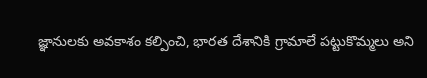జ్ఞానులకు అవకాశం కల్పించి, భారత దేశానికి గ్రామాలే పట్టుకొమ్మలు అని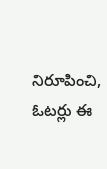నిరూపించి, ఓటర్లు ఈ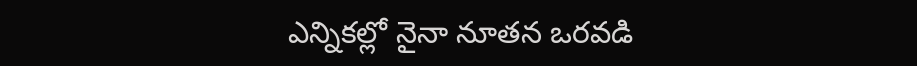ఎన్నికల్లో నైనా నూతన ఒరవడి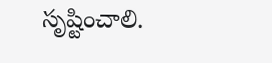సృష్టించాలి.